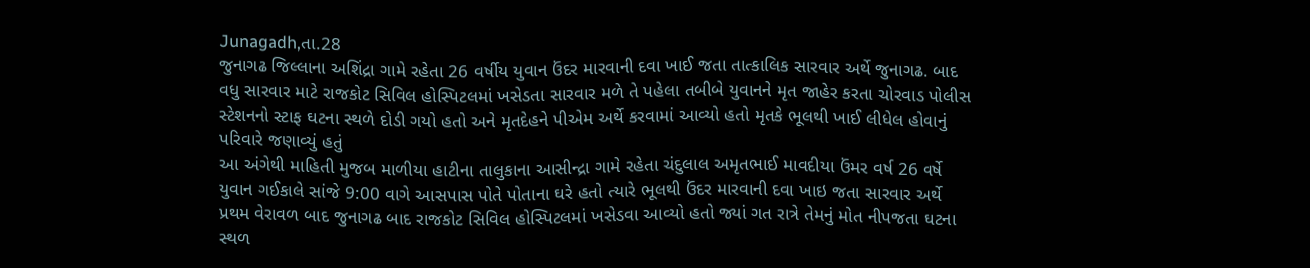Junagadh,તા.28
જુનાગઢ જિલ્લાના અશિંદ્રા ગામે રહેતા 26 વર્ષીય યુવાન ઉંદર મારવાની દવા ખાઈ જતા તાત્કાલિક સારવાર અર્થે જુનાગઢ. બાદ વધુ સારવાર માટે રાજકોટ સિવિલ હોસ્પિટલમાં ખસેડતા સારવાર મળે તે પહેલા તબીબે યુવાનને મૃત જાહેર કરતા ચોરવાડ પોલીસ સ્ટેશનનો સ્ટાફ ઘટના સ્થળે દોડી ગયો હતો અને મૃતદેહને પીએમ અર્થે કરવામાં આવ્યો હતો મૃતકે ભૂલથી ખાઈ લીધેલ હોવાનું પરિવારે જણાવ્યું હતું
આ અંગેથી માહિતી મુજબ માળીયા હાટીના તાલુકાના આસીન્દ્રા ગામે રહેતા ચંદુલાલ અમૃતભાઈ માવદીયા ઉંમર વર્ષ 26 વર્ષે યુવાન ગઈકાલે સાંજે 9:00 વાગે આસપાસ પોતે પોતાના ઘરે હતો ત્યારે ભૂલથી ઉંદર મારવાની દવા ખાઇ જતા સારવાર અર્થે પ્રથમ વેરાવળ બાદ જુનાગઢ બાદ રાજકોટ સિવિલ હોસ્પિટલમાં ખસેડવા આવ્યો હતો જ્યાં ગત રાત્રે તેમનું મોત નીપજતા ઘટના સ્થળ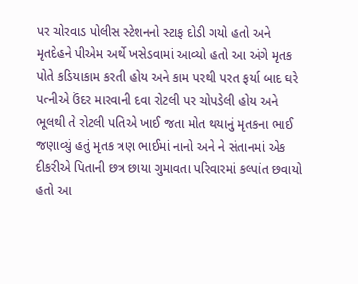પર ચોરવાડ પોલીસ સ્ટેશનનો સ્ટાફ દોડી ગયો હતો અને મૃતદેહને પીએમ અર્થે ખસેડવામાં આવ્યો હતો આ અંગે મૃતક પોતે કડિયાકામ કરતી હોય અને કામ પરથી પરત ફર્યા બાદ ઘરે પત્નીએ ઉંદર મારવાની દવા રોટલી પર ચોપડેલી હોય અને ભૂલથી તે રોટલી પતિએ ખાઈ જતા મોત થયાનું મૃતકના ભાઈ જણાવ્યું હતું મૃતક ત્રણ ભાઈમાં નાનો અને ને સંતાનમાં એક દીકરીએ પિતાની છત્ર છાયા ગુમાવતા પરિવારમાં કલ્પાંત છવાયો હતો આ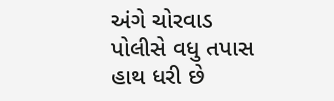અંગે ચોરવાડ પોલીસે વધુ તપાસ હાથ ધરી છે